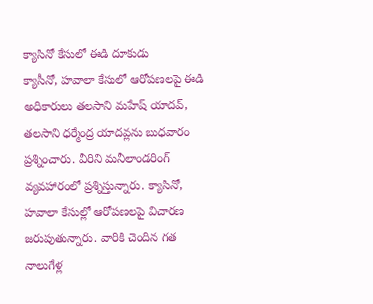క్యాసినో కేసులో ఈడి దూకుడు
క్యాసీనో, హవాలా కేసులో ఆరోపణలపై ఈడి అధికారులు తలసాని మహేష్ యాదవ్, తలసాని ధర్మేంద్ర యాదవ్లను బుధవారం ప్రశ్నించారు. వీరిని మనీలాండరింగ్ వ్యవహారంలో ప్రశ్నిస్తున్నారు. క్యాసినో, హవాలా కేసుల్లో ఆరోపణలపై విచారణ జరుపుతున్నారు. వారికి చెందిన గత నాలుగేళ్ల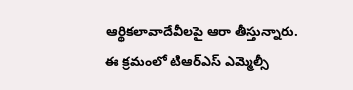ఆర్థికలావాదేవీలపై ఆరా తీస్తున్నారు. ఈ క్రమంలో టిఆర్ఎస్ ఎమ్మెల్సీ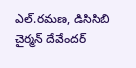ఎల్.రమణ, డిసిసిబి చైర్మన్ దేవేందర్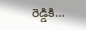రెడ్డికి…